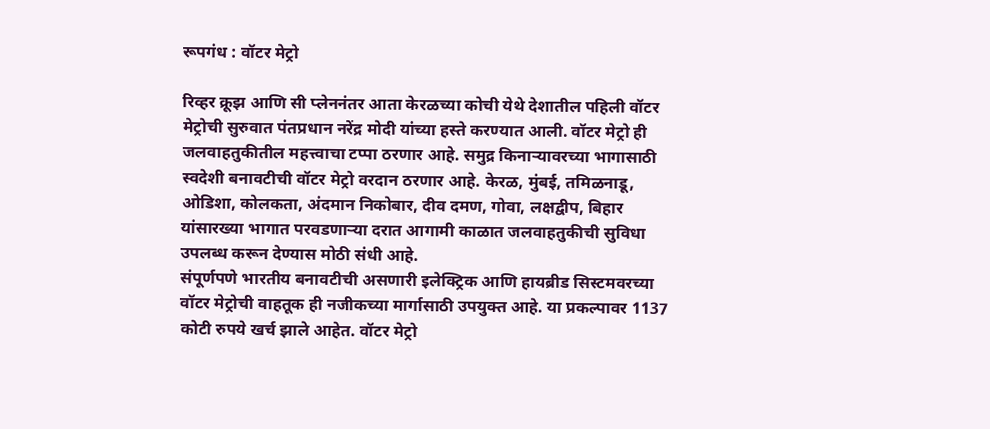रूपगंध : वॉटर मेट्रो

रिव्हर क्रूझ आणि सी प्लेननंतर आता केरळच्या कोची येथे देशातील पहिली वॉटर मेट्रोची सुरुवात पंतप्रधान नरेंद्र मोदी यांच्या हस्ते करण्यात आली. वॉटर मेट्रो ही जलवाहतुकीतील महत्त्वाचा टप्पा ठरणार आहे. समुद्र किनाऱ्यावरच्या भागासाठी स्वदेशी बनावटीची वॉटर मेट्रो वरदान ठरणार आहे. केरळ, मुंबई, तमिळनाडू, ओडिशा, कोलकता, अंदमान निकोबार, दीव दमण, गोवा, लक्षद्वीप, बिहार यांसारख्या भागात परवडणाऱ्या दरात आगामी काळात जलवाहतुकीची सुविधा उपलब्ध करून देण्यास मोठी संधी आहे.
संपूर्णपणे भारतीय बनावटीची असणारी इलेक्ट्रिक आणि हायब्रीड सिस्टमवरच्या वॉटर मेट्रोची वाहतूक ही नजीकच्या मार्गासाठी उपयुक्त आहे. या प्रकल्पावर 1137 कोटी रुपये खर्च झाले आहेत. वॉटर मेट्रो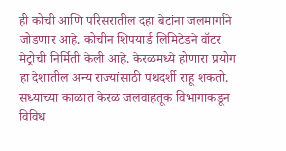ही कोची आणि परिसरातील दहा बेटांना जलमार्गाने जोडणार आहे. कोचीन शिपयार्ड लिमिटेडने वॉटर मेट्रोची निर्मिती केली आहे. केरळमध्ये होणारा प्रयोग हा देशातील अन्य राज्यांसाठी पथदर्शी राहू शकतो. सध्याच्या काळात केरळ जलवाहतूक विभागाकडून विविध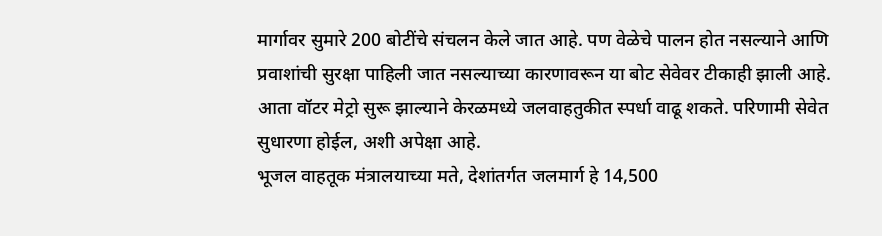मार्गावर सुमारे 200 बोटींचे संचलन केले जात आहे. पण वेळेचे पालन होत नसल्याने आणि प्रवाशांची सुरक्षा पाहिली जात नसल्याच्या कारणावरून या बोट सेवेवर टीकाही झाली आहे. आता वॉटर मेट्रो सुरू झाल्याने केरळमध्ये जलवाहतुकीत स्पर्धा वाढू शकते. परिणामी सेवेत सुधारणा होईल, अशी अपेक्षा आहे.
भूजल वाहतूक मंत्रालयाच्या मते, देशांतर्गत जलमार्ग हे 14,500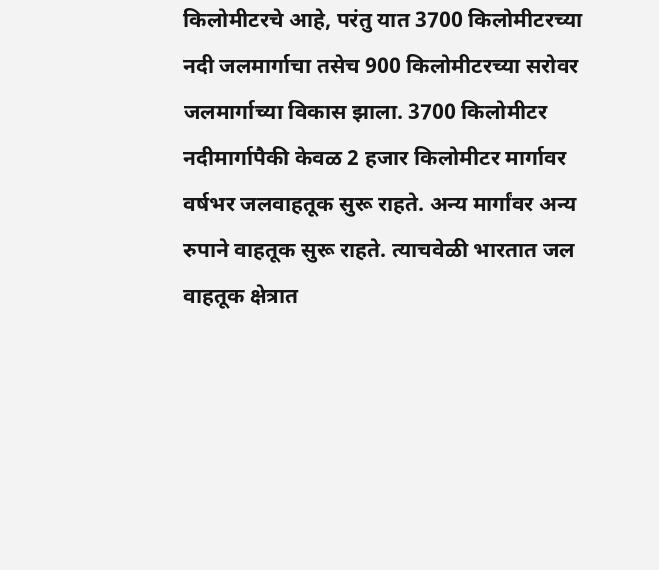किलोमीटरचे आहे, परंतु यात 3700 किलोमीटरच्या नदी जलमार्गाचा तसेच 900 किलोमीटरच्या सरोवर जलमार्गाच्या विकास झाला. 3700 किलोमीटर नदीमार्गापैकी केवळ 2 हजार किलोमीटर मार्गावर वर्षभर जलवाहतूक सुरू राहते. अन्य मार्गांवर अन्य रुपाने वाहतूक सुरू राहते. त्याचवेळी भारतात जल वाहतूक क्षेत्रात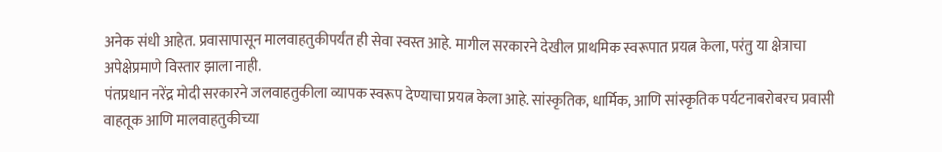अनेक संधी आहेत. प्रवासापासून मालवाहतुकीपर्यंत ही सेवा स्वस्त आहे. मागील सरकारने देखील प्राथमिक स्वरूपात प्रयत्न केला, परंतु या क्षेत्राचा अपेक्षेप्रमाणे विस्तार झाला नाही.
पंतप्रधान नरेंद्र मोदी सरकारने जलवाहतुकीला व्यापक स्वरूप देण्याचा प्रयत्न केला आहे. सांस्कृतिक, धार्मिक, आणि सांस्कृतिक पर्यटनाबरोबरच प्रवासी वाहतूक आणि मालवाहतुकीच्या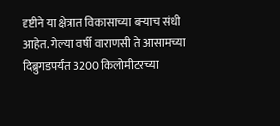दृष्टीने या क्षेत्रात विकासाच्या बऱ्याच संधी आहेत. गेल्या वर्षी वाराणसी ते आसामच्या दिब्रुगडपर्यंत 3200 किलोमीटरच्या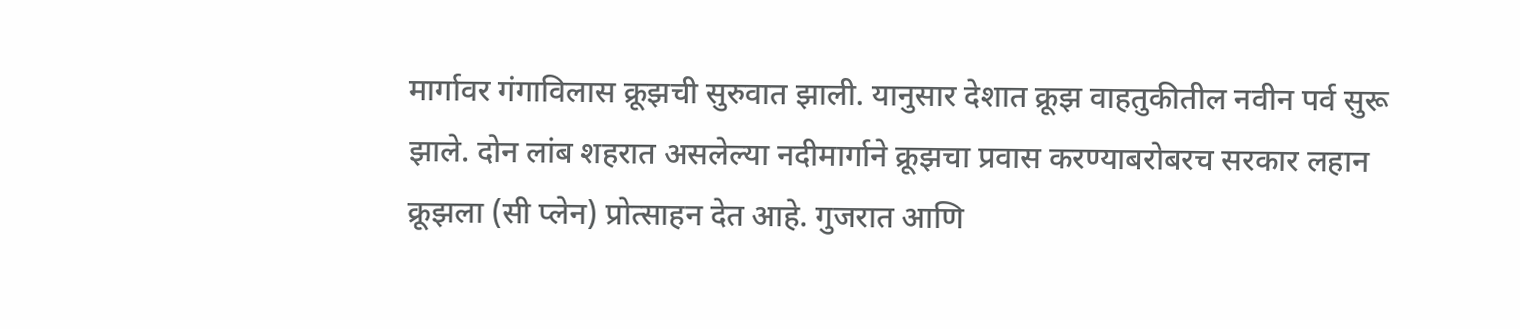मार्गावर गंगाविलास क्रूझची सुरुवात झाली. यानुसार देशात क्रूझ वाहतुकीतील नवीन पर्व सुरू झाले. दोन लांब शहरात असलेल्या नदीमार्गाने क्रूझचा प्रवास करण्याबरोबरच सरकार लहान क्रूझला (सी प्लेन) प्रोत्साहन देत आहे. गुजरात आणि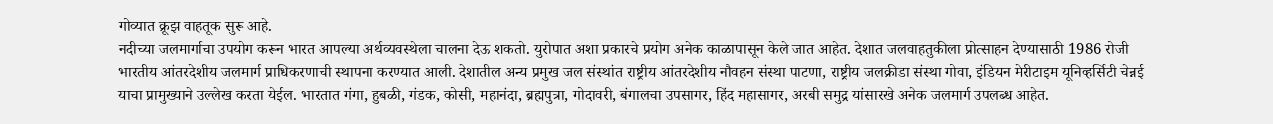गोव्यात क्रूझ वाहतूक सुरू आहे.
नदीच्या जलमार्गाचा उपयोग करून भारत आपल्या अर्थव्यवस्थेला चालना देऊ शकतो. युरोपात अशा प्रकारचे प्रयोग अनेक काळापासून केले जात आहेत. देशात जलवाहतुकीला प्रोत्साहन देण्यासाठी 1986 रोजी भारतीय आंतरदेशीय जलमार्ग प्राधिकरणाची स्थापना करण्यात आली. देशातील अन्य प्रमुख जल संस्थांत राष्ट्रीय आंतरदेशीय नौवहन संस्था पाटणा, राष्ट्रीय जलक्रीडा संस्था गोवा, इंडियन मेरीटाइम यूनिव्हर्सिटी चेन्नई याचा प्रामुख्याने उल्लेख करता येईल. भारतात गंगा, हुबळी, गंडक, कोसी, महानंदा, ब्रह्मपुत्रा, गोदावरी, बंगालचा उपसागर, हिंद महासागर, अरबी समुद्र यांसारखे अनेक जलमार्ग उपलब्ध आहेत.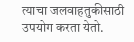त्याचा जलवाहतुकीसाठी उपयोग करता येतो.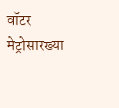वॉटर मेट्रोसारख्या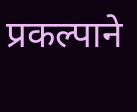प्रकल्पाने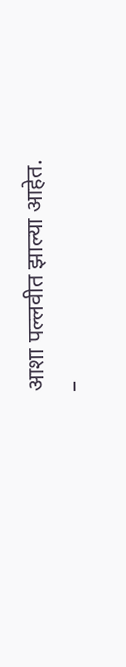आशा पल्लवीत झाल्या आहेत.
–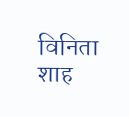विनिता शाह